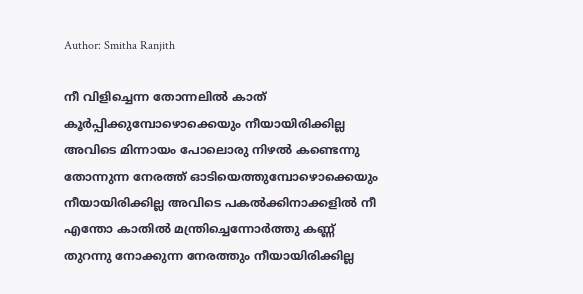Author: Smitha Ranjith

നീ വിളിച്ചെന്ന തോന്നലിൽ കാത് കൂർപ്പിക്കുമ്പോഴൊക്കെയും നീയായിരിക്കില്ല അവിടെ മിന്നായം പോലൊരു നിഴൽ കണ്ടെന്നു തോന്നുന്ന നേരത്ത് ഓടിയെത്തുമ്പോഴൊക്കെയും നീയായിരിക്കില്ല അവിടെ പകൽക്കിനാക്കളിൽ നീ എന്തോ കാതിൽ മന്ത്രിച്ചെന്നോർത്തു കണ്ണ് തുറന്നു നോക്കുന്ന നേരത്തും നീയായിരിക്കില്ല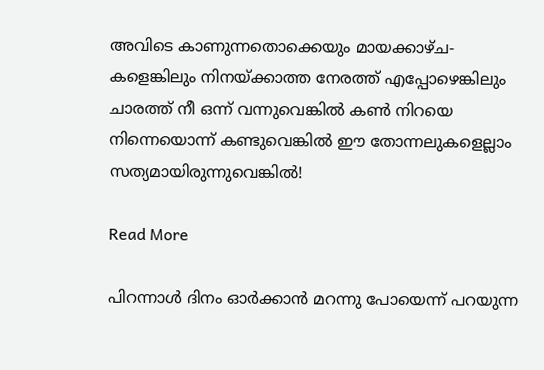അവിടെ കാണുന്നതൊക്കെയും മായക്കാഴ്ച- കളെങ്കിലും നിനയ്ക്കാത്ത നേരത്ത് എപ്പോഴെങ്കിലും ചാരത്ത് നീ ഒന്ന് വന്നുവെങ്കിൽ കൺ നിറയെ നിന്നെയൊന്ന് കണ്ടുവെങ്കിൽ ഈ തോന്നലുകളെല്ലാം സത്യമായിരുന്നുവെങ്കിൽ!

Read More

പിറന്നാൾ ദിനം ഓർക്കാൻ മറന്നു പോയെന്ന് പറയുന്ന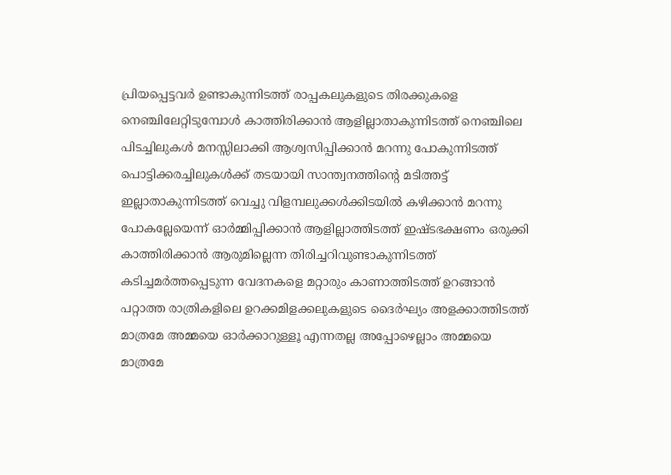പ്രിയപ്പെട്ടവർ ഉണ്ടാകുന്നിടത്ത് രാപ്പകലുകളുടെ തിരക്കുകളെ നെഞ്ചിലേറ്റിടുമ്പോൾ കാത്തിരിക്കാൻ ആളില്ലാതാകുന്നിടത്ത് നെഞ്ചിലെ പിടച്ചിലുകൾ മനസ്സിലാക്കി ആശ്വസിപ്പിക്കാൻ മറന്നു പോകുന്നിടത്ത് പൊട്ടിക്കരച്ചിലുകൾക്ക് തടയായി സാന്ത്വനത്തിൻ്റെ മടിത്തട്ട് ഇല്ലാതാകുന്നിടത്ത് വെച്ചു വിളമ്പലുക്കൾക്കിടയിൽ കഴിക്കാൻ മറന്നു പോകല്ലേയെന്ന് ഓർമ്മിപ്പിക്കാൻ ആളില്ലാത്തിടത്ത് ഇഷ്ടഭക്ഷണം ഒരുക്കി കാത്തിരിക്കാൻ ആരുമില്ലെന്ന തിരിച്ചറിവുണ്ടാകുന്നിടത്ത് കടിച്ചമർത്തപ്പെടുന്ന വേദനകളെ മറ്റാരും കാണാത്തിടത്ത് ഉറങ്ങാൻ പറ്റാത്ത രാത്രികളിലെ ഉറക്കമിളക്കലുകളുടെ ദൈർഘ്യം അളക്കാത്തിടത്ത് മാത്രമേ അമ്മയെ ഓർക്കാറുള്ളൂ എന്നതല്ല അപ്പോഴെല്ലാം അമ്മയെ മാത്രമേ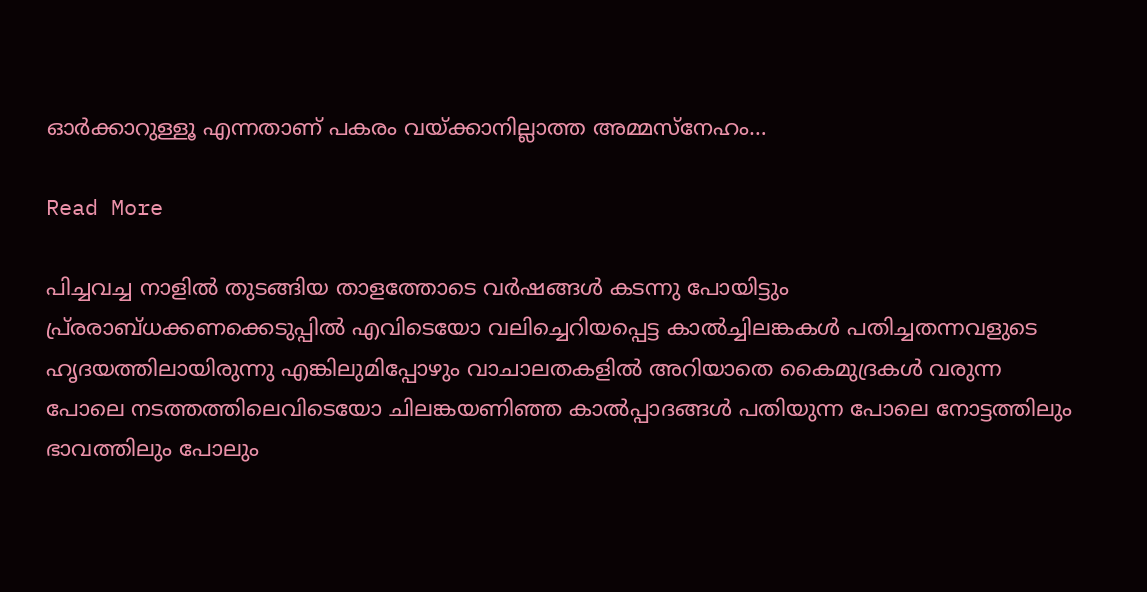ഓർക്കാറുള്ളൂ എന്നതാണ് പകരം വയ്ക്കാനില്ലാത്ത അമ്മസ്നേഹം…

Read More

പിച്ചവച്ച നാളിൽ തുടങ്ങിയ താളത്തോടെ വർഷങ്ങൾ കടന്നു പോയിട്ടും പ്ര്രരാബ്ധക്കണക്കെടുപ്പിൽ എവിടെയോ വലിച്ചെറിയപ്പെട്ട കാൽച്ചിലങ്കകൾ പതിച്ചതന്നവളുടെ ഹൃദയത്തിലായിരുന്നു എങ്കിലുമിപ്പോഴും വാചാലതകളിൽ അറിയാതെ കൈമുദ്രകൾ വരുന്ന പോലെ നടത്തത്തിലെവിടെയോ ചിലങ്കയണിഞ്ഞ കാൽപ്പാദങ്ങൾ പതിയുന്ന പോലെ നോട്ടത്തിലും ഭാവത്തിലും പോലും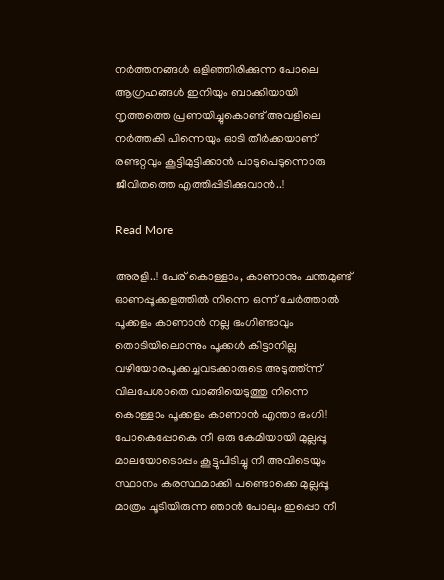നർത്തനങ്ങൾ ഒളിഞ്ഞിരിക്കുന്ന പോലെ ആഗ്രഹങ്ങൾ ഇനിയും ബാക്കിയായി നൃത്തത്തെ പ്രണയിച്ചുകൊണ്ട് അവളിലെ നർത്തകി പിന്നെയും ഓടി തീർക്കയാണ് രണ്ടറ്റവും കൂട്ടിമുട്ടിക്കാൻ പാടുപെടുന്നൊരു ജീവിതത്തെ എത്തിപ്പിടിക്കുവാൻ..!

Read More

അരളി..! പേര് കൊള്ളാം, കാണാനും ചന്തമുണ്ട് ഓണപ്പൂക്കളത്തിൽ നിന്നെ ഒന്ന് ചേർത്താൽ പൂക്കളം കാണാൻ നല്ല ഭംഗിണ്ടാവും തൊടിയിലൊന്നും പൂക്കൾ കിട്ടാനില്ല വഴിയോരപൂക്കച്ചവടക്കാരുടെ അടുത്ത്ന്ന് വിലപേശാതെ വാങ്ങിയെടുത്തു നിന്നെ കൊള്ളാം പൂക്കളം കാണാൻ എന്താ ഭംഗി! പോകെപ്പോകെ നീ ഒരു കേമിയായി മുല്ലപ്പൂ മാലയോടൊപ്പം കൂട്ടുപിടിച്ചു നീ അവിടെയും സ്ഥാനം കരസ്ഥമാക്കി പണ്ടൊക്കെ മുല്ലപ്പൂ മാത്രം ചൂടിയിരുന്ന ഞാൻ പോലും ഇപ്പൊ നീ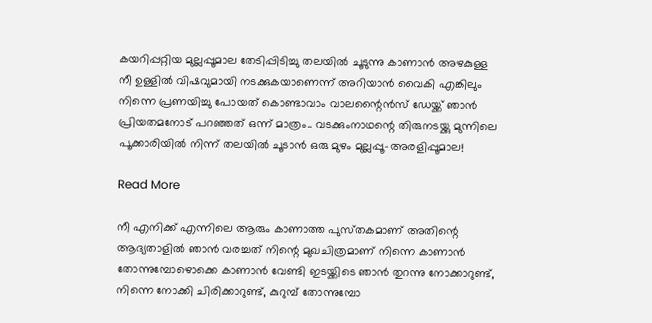കയറിപ്പറ്റിയ മുല്ലപ്പൂമാല തേടിപ്പിടിച്ചു തലയിൽ ചൂടുന്നു കാണാൻ അഴകുള്ള നീ ഉള്ളിൽ വിഷവുമായി നടക്കുകയാണെന്ന് അറിയാൻ വൈകി എങ്കിലും നിന്നെ പ്രണയിച്ചു പോയത് കൊണ്ടാവാം വാലന്റൈൻസ് ഡേയ്ക്ക് ഞാൻ പ്രിയതമനോട് പറഞ്ഞത് ഒന്ന് മാത്രം.. വടക്കുംനാഥന്റെ തിരുനടയ്ക്കു മുന്നിലെ പൂക്കാരിയിൽ നിന്ന് തലയിൽ ചൂടാൻ ഒരു മുഴം മുല്ലപ്പൂ-അരളിപ്പൂമാല!

Read More

നീ എനിക്ക് എന്നിലെ ആരും കാണാത്ത പുസ്‌തകമാണ് അതിന്റെ ആദ്യതാളിൽ ഞാൻ വരച്ചത് നിന്റെ മുഖചിത്രമാണ് നിന്നെ കാണാൻ തോന്നുമ്പോഴൊക്കെ കാണാൻ വേണ്ടി ഇടയ്ക്കിടെ ഞാൻ തുറന്നു നോക്കാറുണ്ട്, നിന്നെ നോക്കി ചിരിക്കാറുണ്ട്, കുറുമ്പ് തോന്നുമ്പോ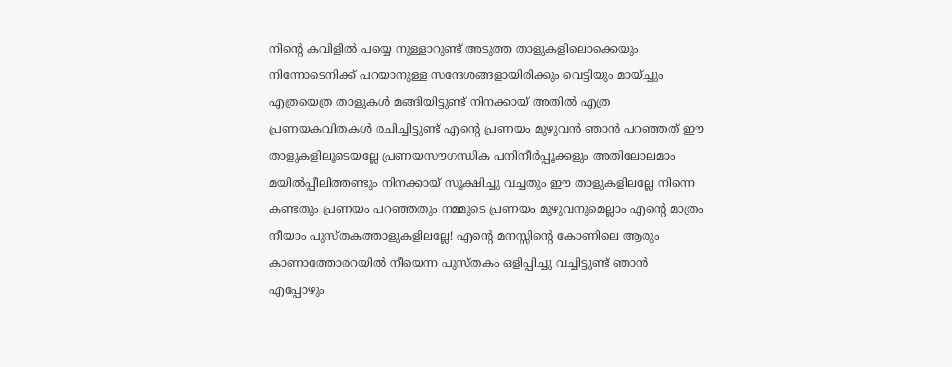നിന്റെ കവിളിൽ പയ്യെ നുള്ളാറുണ്ട് അടുത്ത താളുകളിലൊക്കെയും നിന്നോടെനിക്ക് പറയാനുള്ള സന്ദേശങ്ങളായിരിക്കും വെട്ടിയും മായ്ച്ചും എത്രയെത്ര താളുകൾ മങ്ങിയിട്ടുണ്ട് നിനക്കായ് അതിൽ എത്ര പ്രണയകവിതകൾ രചിച്ചിട്ടുണ്ട് എന്റെ പ്രണയം മുഴുവൻ ഞാൻ പറഞ്ഞത് ഈ താളുകളിലൂടെയല്ലേ പ്രണയസൗഗന്ധിക പനിനീർപ്പൂക്കളും അതിലോലമാം മയിൽപ്പീലിത്തണ്ടും നിനക്കായ് സൂക്ഷിച്ചു വച്ചതും ഈ താളുകളിലല്ലേ നിന്നെ കണ്ടതും പ്രണയം പറഞ്ഞതും നമ്മുടെ പ്രണയം മുഴുവനുമെല്ലാം എന്റെ മാത്രം നീയാം പുസ്തകത്താളുകളിലല്ലേ! എന്റെ മനസ്സിന്റെ കോണിലെ ആരും കാണാത്തോരറയിൽ നീയെന്ന പുസ്തകം ഒളിപ്പിച്ചു വച്ചിട്ടുണ്ട് ഞാൻ എപ്പോഴും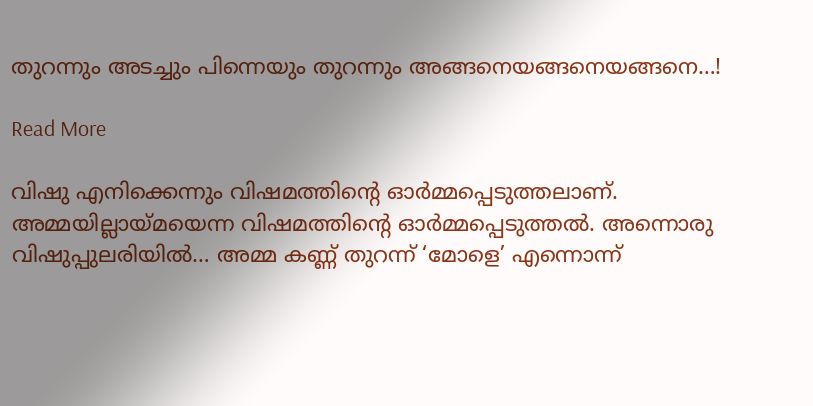തുറന്നും അടച്ചും പിന്നെയും തുറന്നും അങ്ങനെയങ്ങനെയങ്ങനെ…!

Read More

വിഷു എനിക്കെന്നും വിഷമത്തിന്റെ ഓർമ്മപ്പെടുത്തലാണ്. അമ്മയില്ലായ്മയെന്ന വിഷമത്തിന്റെ ഓർമ്മപ്പെടുത്തൽ. അന്നൊരു വിഷുപ്പുലരിയിൽ… അമ്മ കണ്ണ് തുറന്ന് ‘മോളെ’ എന്നൊന്ന്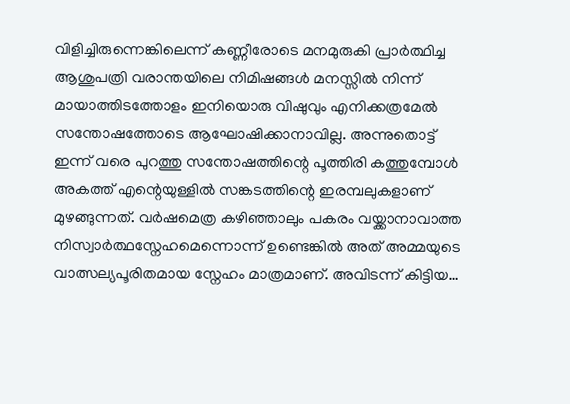വിളിച്ചിരുന്നെങ്കിലെന്ന് കണ്ണീരോടെ മനമുരുകി പ്രാർത്ഥിച്ച ആശുപത്രി വരാന്തയിലെ നിമിഷങ്ങൾ മനസ്സിൽ നിന്ന് മായാത്തിടത്തോളം ഇനിയൊരു വിഷുവും എനിക്കത്രമേൽ സന്തോഷത്തോടെ ആഘോഷിക്കാനാവില്ല. അന്നുതൊട്ട് ഇന്ന് വരെ പുറത്തു സന്തോഷത്തിന്റെ പൂത്തിരി കത്തുമ്പോൾ അകത്ത് എന്റെയുള്ളിൽ സങ്കടത്തിന്റെ ഇരമ്പലുകളാണ് മുഴങ്ങുന്നത്. വർഷമെത്ര കഴിഞ്ഞാലും പകരം വയ്ക്കാനാവാത്ത നിസ്വാർത്ഥസ്നേഹമെന്നൊന്ന് ഉണ്ടെങ്കിൽ അത് അമ്മയുടെ വാത്സല്യപൂരിതമായ സ്നേഹം മാത്രമാണ്. അവിടന്ന് കിട്ടിയ…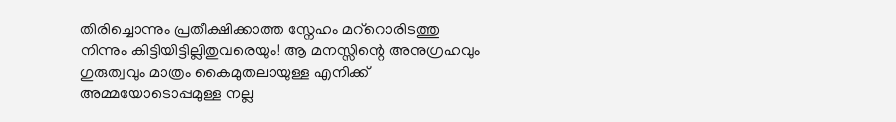തിരിച്ചൊന്നും പ്രതീക്ഷിക്കാത്ത സ്നേഹം മറ്‍റൊരിടത്തു നിന്നും കിട്ടിയിട്ടില്ലിതുവരെയും! ആ മനസ്സിന്റെ അനുഗ്രഹവും ഗുരുത്വവും മാത്രം കൈമുതലായുള്ള എനിക്ക് അമ്മയോടൊപ്പമുള്ള നല്ല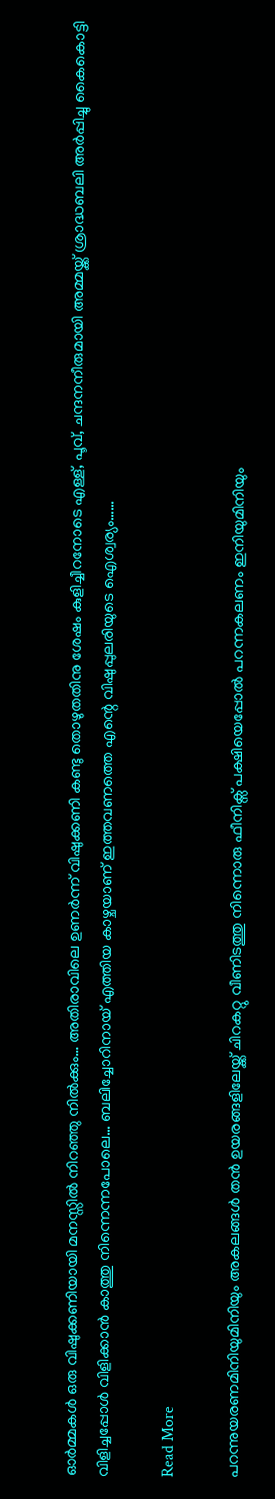ഓർമ്മകൾ ഒരു വിഷുക്കണിയായി മനസ്സിൽ നിറഞ്ഞു നിൽക്കും… അതിരാവിലെ ഉണർന്ന് വിഷുക്കണി കണ്ടു തൊഴുതതിനു ശേഷം കുളിച്ചീറനോടെ എള്ള്, പൂവ്, ചന്ദനനീരുമായി അമ്മയ്ക്ക് ശ്രാദ്ധബലി അർപ്പിച്ചു കൈകൊട്ടി വിളിച്ചപ്പോൾ വിളിക്കാൻ കാത്തു നിന്നെന്നപോലെ… ബലിച്ചോറിനായ് എത്തിയ കാഴ്ചയാണ് ഇത്തവണത്തെ എന്റെ വിഷുപ്പുലരിയുടെ ഐശ്വര്യം……

Read More

പറന്നുയരണമിനിയുമിനിയും അകലങ്ങൾ തൻ ഉയരങ്ങളിലേയ്ക്ക് ചിറകറ്റു വീണിടത്തു നിന്നൊരു ഫീനിക്സ് പക്ഷിയെപ്പോൽ പറന്നകലണം ഇനിയുമിനിയും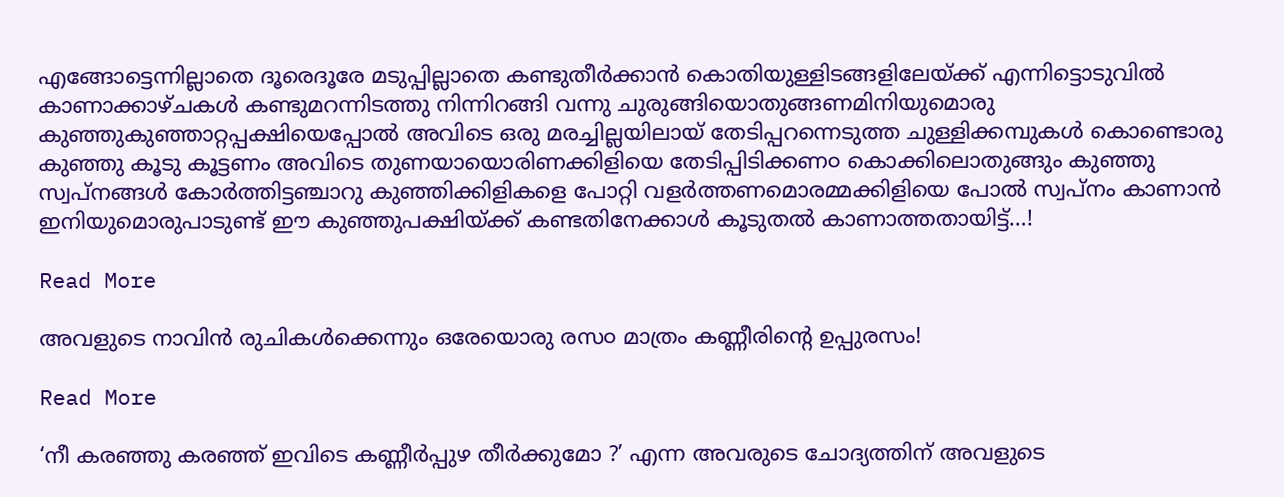എങ്ങോട്ടെന്നില്ലാതെ ദൂരെദൂരേ മടുപ്പില്ലാതെ കണ്ടുതീർക്കാൻ കൊതിയുള്ളിടങ്ങളിലേയ്ക്ക് എന്നിട്ടൊടുവിൽ കാണാക്കാഴ്ചകൾ കണ്ടുമറന്നിടത്തു നിന്നിറങ്ങി വന്നു ചുരുങ്ങിയൊതുങ്ങണമിനിയുമൊരു കുഞ്ഞുകുഞ്ഞാറ്റപ്പക്ഷിയെപ്പോൽ അവിടെ ഒരു മരച്ചില്ലയിലായ് തേടിപ്പറന്നെടുത്ത ചുള്ളിക്കമ്പുകൾ കൊണ്ടൊരു കുഞ്ഞു കൂടു കൂട്ടണം അവിടെ തുണയായൊരിണക്കിളിയെ തേടിപ്പിടിക്കണ൦ കൊക്കിലൊതുങ്ങും കുഞ്ഞു സ്വപ്നങ്ങൾ കോർത്തിട്ടഞ്ചാറു കുഞ്ഞിക്കിളികളെ പോറ്റി വളർത്തണമൊരമ്മക്കിളിയെ പോൽ സ്വപ്നം കാണാൻ ഇനിയുമൊരുപാടുണ്ട് ഈ കുഞ്ഞുപക്ഷിയ്ക്ക് കണ്ടതിനേക്കാൾ കൂടുതൽ കാണാത്തതായിട്ട്…!

Read More

അവളുടെ നാവിൻ രുചികൾക്കെന്നും ഒരേയൊരു രസ൦ മാത്രം കണ്ണീരിന്റെ ഉപ്പുരസം!

Read More

‘നീ കരഞ്ഞു കരഞ്ഞ് ഇവിടെ കണ്ണീർപ്പുഴ തീർക്കുമോ ?’ എന്ന അവരുടെ ചോദ്യത്തിന് അവളുടെ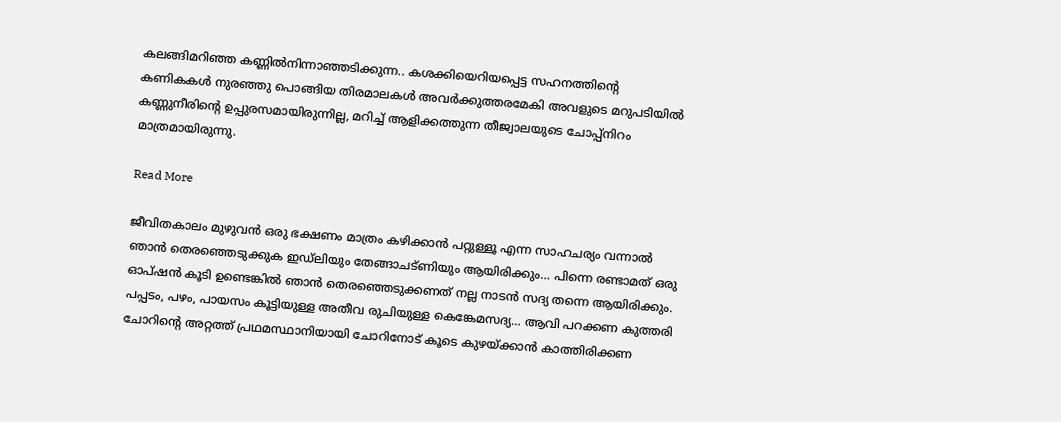കലങ്ങിമറിഞ്ഞ കണ്ണിൽനിന്നാഞ്ഞടിക്കുന്ന.. കശക്കിയെറിയപ്പെട്ട സഹനത്തിന്റെ കണികകൾ നുരഞ്ഞു പൊങ്ങിയ തിരമാലകൾ അവർക്കുത്തരമേകി അവളുടെ മറുപടിയിൽ കണ്ണുനീരിന്റെ ഉപ്പുരസമായിരുന്നില്ല, മറിച്ച് ആളിക്കത്തുന്ന തീജ്വാലയുടെ ചോപ്പ്നിറം മാത്രമായിരുന്നു.

Read More

ജീവിതകാലം മുഴുവൻ ഒരു ഭക്ഷണം മാത്രം കഴിക്കാൻ പറ്റുള്ളൂ എന്ന സാഹചര്യം വന്നാൽ ഞാൻ തെരഞ്ഞെടുക്കുക ഇഡ്‌ലിയും തേങ്ങാചട്ണിയും ആയിരിക്കും… പിന്നെ രണ്ടാമത് ഒരു ഓപ്ഷൻ കൂടി ഉണ്ടെങ്കിൽ ഞാൻ തെരഞ്ഞെടുക്കണത് നല്ല നാടൻ സദ്യ തന്നെ ആയിരിക്കും. പപ്പടം, പഴം, പായസം കൂട്ടിയുള്ള അതീവ രുചിയുള്ള കെങ്കേമസദ്യ… ആവി പറക്കണ കുത്തരി ചോറിന്റെ അറ്റത്ത് പ്രഥമസ്ഥാനിയായി ചോറിനോട് കൂടെ കുഴയ്ക്കാൻ കാത്തിരിക്കണ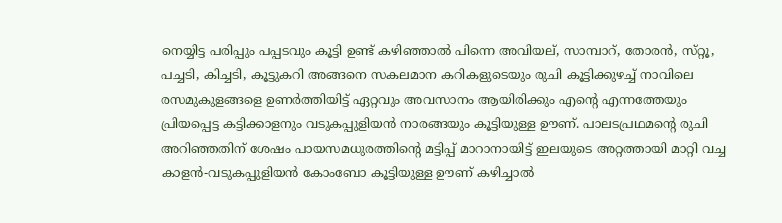നെയ്യിട്ട പരിപ്പും പപ്പടവും കൂട്ടി ഉണ്ട് കഴിഞ്ഞാൽ പിന്നെ അവിയല്, സാമ്പാറ്, തോരൻ, സ്‌റ്റൂ, പച്ചടി, കിച്ചടി, കൂട്ടുകറി അങ്ങനെ സകലമാന കറികളുടെയും രുചി കൂട്ടിക്കുഴച്ച് നാവിലെ രസമുകുളങ്ങളെ ഉണർത്തിയിട്ട് ഏറ്റവും അവസാനം ആയിരിക്കും എന്റെ എന്നത്തേയും പ്രിയപ്പെട്ട കട്ടിക്കാളനും വടുകപ്പുളിയൻ നാരങ്ങയും കൂട്ടിയുള്ള ഊണ്. പാലടപ്രഥമന്റെ രുചി അറിഞ്ഞതിന് ശേഷം പായസമധുരത്തിന്റെ മട്ടിപ്പ് മാറാനായിട്ട് ഇലയുടെ അറ്റത്തായി മാറ്റി വച്ച കാളൻ-വടുകപ്പുളിയൻ കോംബോ കൂട്ടിയുള്ള ഊണ് കഴിച്ചാൽ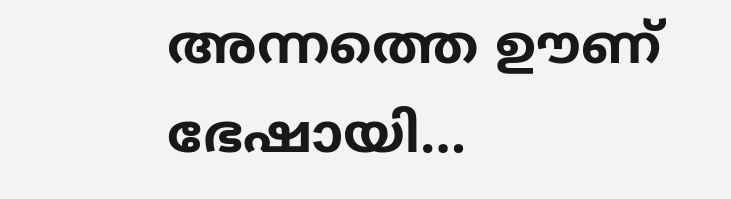അന്നത്തെ ഊണ് ഭേഷായി…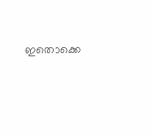ഇതൊക്കെ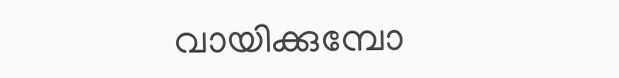വായിക്കുമ്പോ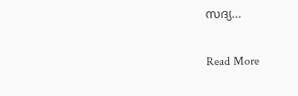സദ്യ…

Read More